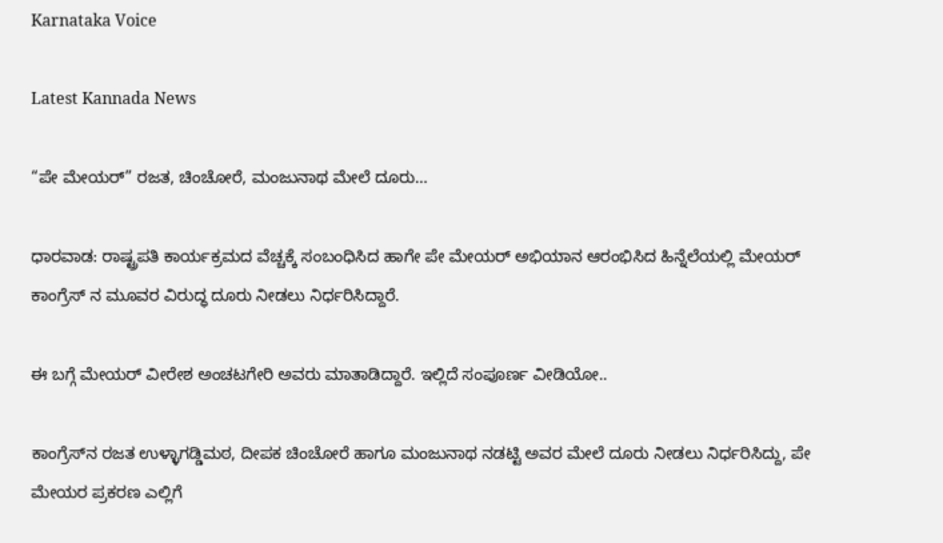Karnataka Voice

Latest Kannada News

“ಪೇ ಮೇಯರ್” ರಜತ, ಚಿಂಚೋರೆ, ಮಂಜುನಾಥ ಮೇಲೆ ದೂರು…

ಧಾರವಾಡ: ರಾಷ್ಟ್ರಪತಿ ಕಾರ್ಯಕ್ರಮದ ವೆಚ್ಚಕ್ಕೆ ಸಂಬಂಧಿಸಿದ ಹಾಗೇ ಪೇ ಮೇಯರ್ ಅಭಿಯಾನ ಆರಂಭಿಸಿದ ಹಿನ್ನೆಲೆಯಲ್ಲಿ ಮೇಯರ್ ಕಾಂಗ್ರೆಸ್ ನ ಮೂವರ ವಿರುದ್ಧ ದೂರು ನೀಡಲು ನಿರ್ಧರಿಸಿದ್ದಾರೆ.

ಈ ಬಗ್ಗೆ ಮೇಯರ್ ವೀರೇಶ ಅಂಚಟಗೇರಿ ಅವರು ಮಾತಾಡಿದ್ದಾರೆ. ಇಲ್ಲಿದೆ ಸಂಪೂರ್ಣ ವೀಡಿಯೋ..

ಕಾಂಗ್ರೆಸ್‌ನ ರಜತ ಉಳ್ಳಾಗಡ್ಡಿಮಠ, ದೀಪಕ ಚಿಂಚೋರೆ ಹಾಗೂ ಮಂಜುನಾಥ ನಡಟ್ಟಿ ಅವರ ಮೇಲೆ ದೂರು ನೀಡಲು ನಿರ್ಧರಿಸಿದ್ದು, ಪೇ ಮೇಯರ ಪ್ರಕರಣ ಎಲ್ಲಿಗೆ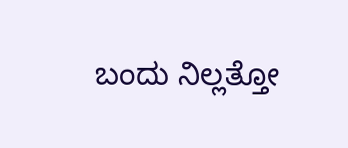ಬಂದು ನಿಲ್ಲತ್ತೋ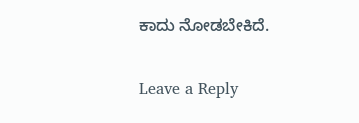ಕಾದು ನೋಡಬೇಕಿದೆ.

Leave a Reply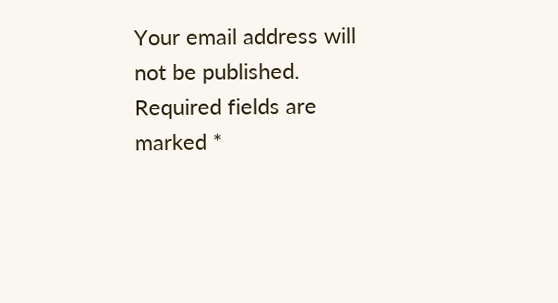Your email address will not be published. Required fields are marked *